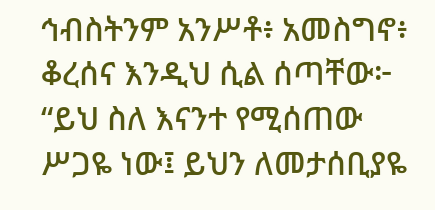ኅብስትንም አንሥቶ፥ አመስግኖ፥ ቆረሰና እንዲህ ሲል ሰጣቸው፦ “ይህ ስለ እናንተ የሚሰጠው ሥጋዬ ነው፤ ይህን ለመታሰቢያዬ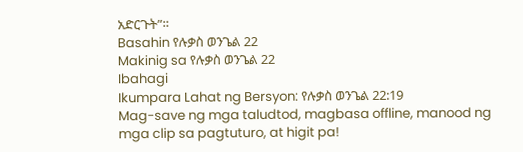አድርጉት”።
Basahin የሉቃስ ወንጌል 22
Makinig sa የሉቃስ ወንጌል 22
Ibahagi
Ikumpara Lahat ng Bersyon: የሉቃስ ወንጌል 22:19
Mag-save ng mga taludtod, magbasa offline, manood ng mga clip sa pagtuturo, at higit pa!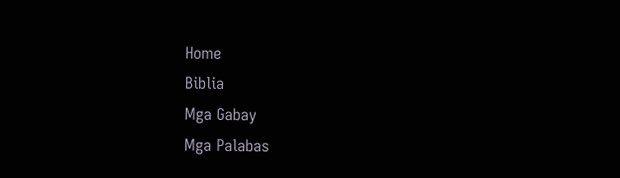Home
Biblia
Mga Gabay
Mga Palabas